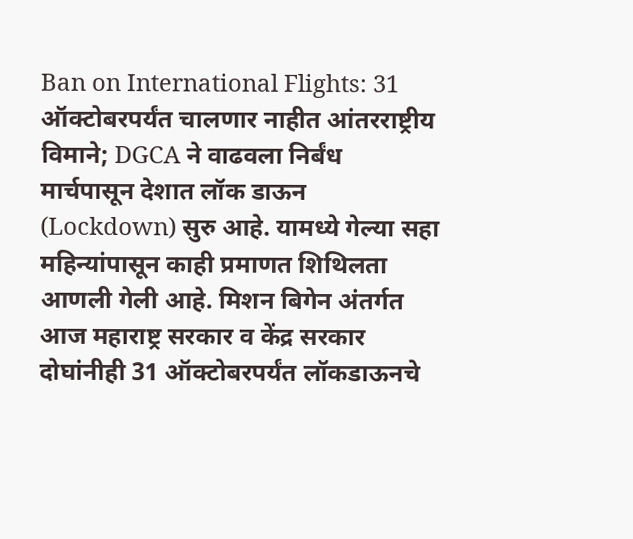Ban on International Flights: 31 ऑक्टोबरपर्यंत चालणार नाहीत आंतरराष्ट्रीय विमाने; DGCA ने वाढवला निर्बंध
मार्चपासून देशात लॉक डाऊन (Lockdown) सुरु आहे. यामध्ये गेल्या सहा महिन्यांपासून काही प्रमाणत शिथिलता आणली गेली आहे. मिशन बिगेन अंतर्गत आज महाराष्ट्र सरकार व केंद्र सरकार दोघांनीही 31 ऑक्टोबरपर्यंत लॉकडाऊनचे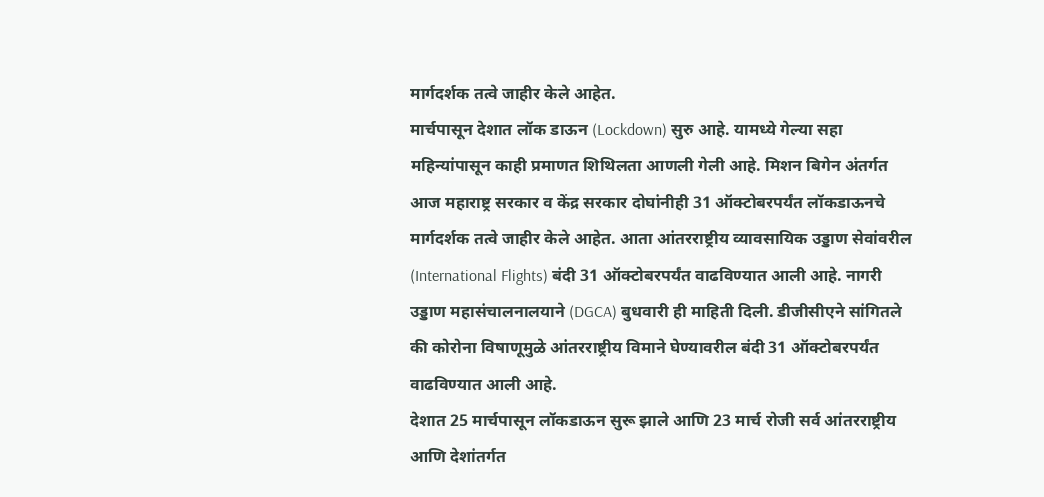मार्गदर्शक तत्वे जाहीर केले आहेत.
मार्चपासून देशात लॉक डाऊन (Lockdown) सुरु आहे. यामध्ये गेल्या सहा महिन्यांपासून काही प्रमाणत शिथिलता आणली गेली आहे. मिशन बिगेन अंतर्गत आज महाराष्ट्र सरकार व केंद्र सरकार दोघांनीही 31 ऑक्टोबरपर्यंत लॉकडाऊनचे मार्गदर्शक तत्वे जाहीर केले आहेत. आता आंतरराष्ट्रीय व्यावसायिक उड्डाण सेवांवरील (International Flights) बंदी 31 ऑक्टोबरपर्यंत वाढविण्यात आली आहे. नागरी उड्डाण महासंचालनालयाने (DGCA) बुधवारी ही माहिती दिली. डीजीसीएने सांगितले की कोरोना विषाणूमुळे आंतरराष्ट्रीय विमाने घेण्यावरील बंदी 31 ऑक्टोबरपर्यंत वाढविण्यात आली आहे.
देशात 25 मार्चपासून लॉकडाऊन सुरू झाले आणि 23 मार्च रोजी सर्व आंतरराष्ट्रीय आणि देशांतर्गत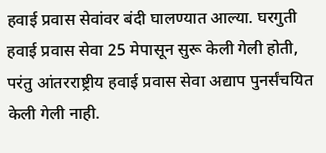हवाई प्रवास सेवांवर बंदी घालण्यात आल्या. घरगुती हवाई प्रवास सेवा 25 मेपासून सुरू केली गेली होती, परंतु आंतरराष्ट्रीय हवाई प्रवास सेवा अद्याप पुनर्संचयित केली गेली नाही.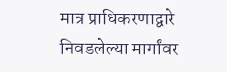मात्र प्राधिकरणाद्वारे निवडलेल्या मार्गांवर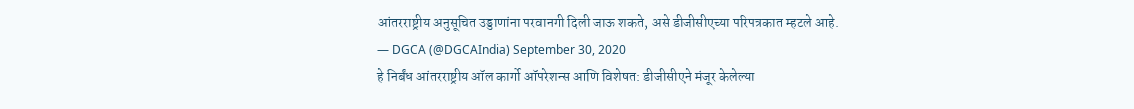आंतरराष्ट्रीय अनुसूचित उड्डाणांना परवानगी दिली जाऊ शकते, असे डीजीसीएच्या परिपत्रकात म्हटले आहे.
— DGCA (@DGCAIndia) September 30, 2020
हे निर्बंध आंतरराष्ट्रीय ऑल कार्गो ऑपरेशन्स आणि विशेषत: डीजीसीएने मंजूर केलेल्या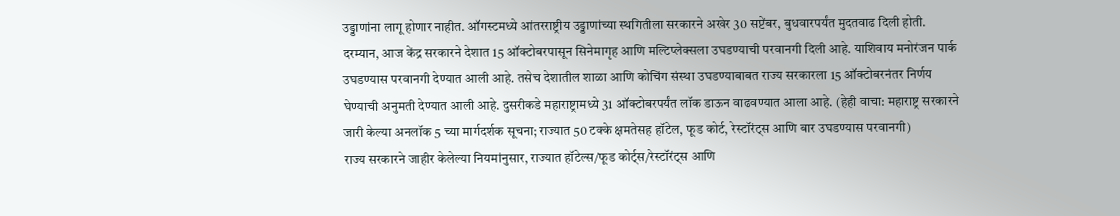उड्डाणांना लागू होणार नाहीत. ऑगस्टमध्ये आंतरराष्ट्रीय उड्डाणांच्या स्थगितीला सरकारने अखेर 30 सप्टेंबर, बुधवारपर्यंत मुदतवाढ दिली होती.
दरम्यान, आज केंद्र सरकारने देशात 15 ऑक्टोबरपासून सिनेमागृह आणि मल्टिप्लेक्सला उघडण्याची परवानगी दिली आहे. याशिवाय मनोरंजन पार्क उघडण्यास परवानगी देण्यात आली आहे. तसेच देशातील शाळा आणि कोचिंग संस्था उघडण्याबाबत राज्य सरकारला 15 ऑक्टोबरनंतर निर्णय घेण्याची अनुमती देण्यात आली आहे. दुसरीकडे महाराष्ट्रामध्ये 31 ऑक्टोबरपर्यंत लॉक डाऊन वाढवण्यात आला आहे. (हेही वाचा: महाराष्ट्र सरकारने जारी केल्या अनलॉक 5 च्या मार्गदर्शक सूचना; राज्यात 50 टक्के क्षमतेसह हॉटेल, फूड कोर्ट, रेस्टॉरंट्स आणि बार उघडण्यास परवानगी)
राज्य सरकारने जाहीर केलेल्या नियमांनुसार, राज्यात हॉटेल्स/फूड कोर्ट्स/रेस्टॉरंट्स आणि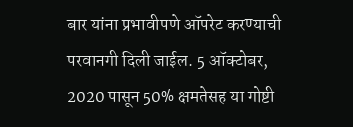बार यांना प्रभावीपणे ऑपरेट करण्याची परवानगी दिली जाईल. 5 ऑक्टोबर, 2020 पासून 50% क्षमतेसह या गोष्टी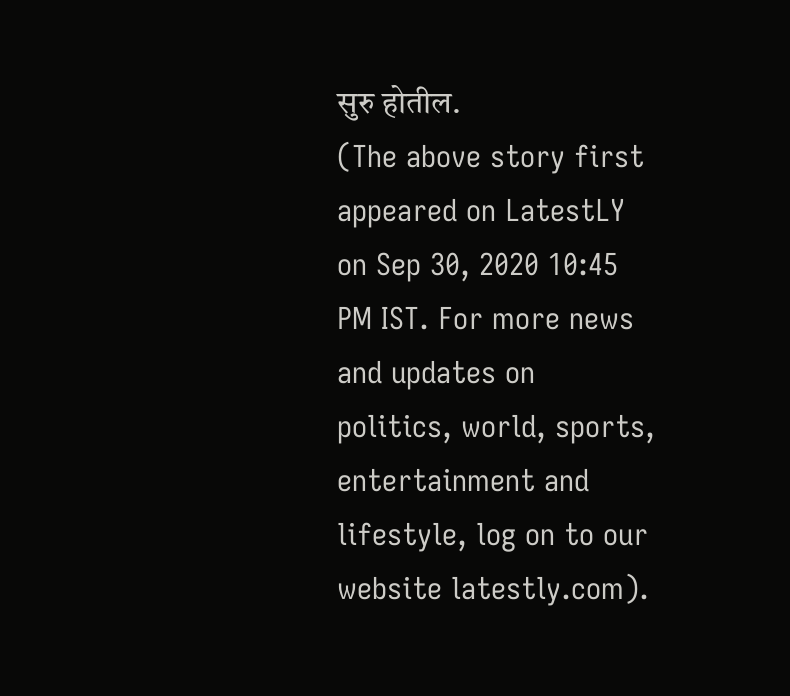सुरु होतील.
(The above story first appeared on LatestLY on Sep 30, 2020 10:45 PM IST. For more news and updates on politics, world, sports, entertainment and lifestyle, log on to our website latestly.com).